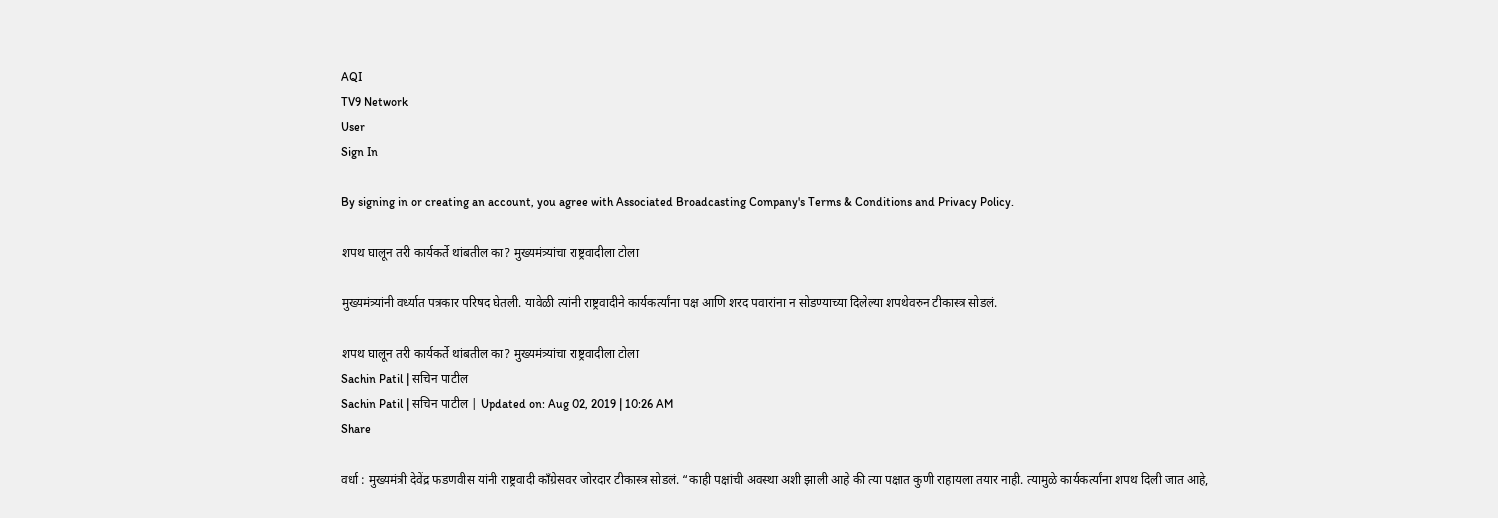AQI
TV9 Network
User
Sign In

By signing in or creating an account, you agree with Associated Broadcasting Company's Terms & Conditions and Privacy Policy.

शपथ घालून तरी कार्यकर्ते थांबतील का? मुख्यमंत्र्यांचा राष्ट्रवादीला टोला

मुख्यमंत्र्यांनी वर्ध्यात पत्रकार परिषद घेतली. यावेळी त्यांनी राष्ट्रवादीने कार्यकर्त्यांना पक्ष आणि शरद पवारांना न सोडण्याच्या दिलेल्या शपथेवरुन टीकास्त्र सोडलं.

शपथ घालून तरी कार्यकर्ते थांबतील का? मुख्यमंत्र्यांचा राष्ट्रवादीला टोला
Sachin Patil | सचिन पाटील
Sachin Patil | सचिन पाटील | Updated on: Aug 02, 2019 | 10:26 AM
Share

वर्धा : मुख्यमंत्री देवेंद्र फडणवीस यांनी राष्ट्रवादी काँग्रेसवर जोरदार टीकास्त्र सोडलं. “काही पक्षांची अवस्था अशी झाली आहे की त्या पक्षात कुणी राहायला तयार नाही. त्यामुळे कार्यकर्त्यांना शपथ दिली जात आहे,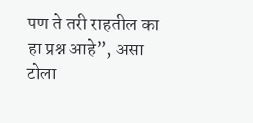पण ते तरी राहतील का हा प्रश्न आहे”, असा टोला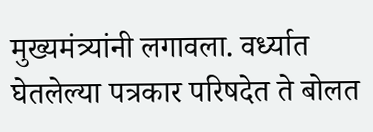मुख्यमंत्र्यांनी लगावला. वर्ध्यात घेतलेल्या पत्रकार परिषदेत ते बोलत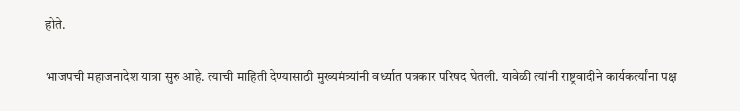होते.

भाजपची महाजनादेश यात्रा सुरु आहे. त्याची माहिती देण्यासाठी मुख्यमंत्र्यांनी वर्ध्यात पत्रकार परिषद घेतली. यावेळी त्यांनी राष्ट्रवादीने कार्यकर्त्यांना पक्ष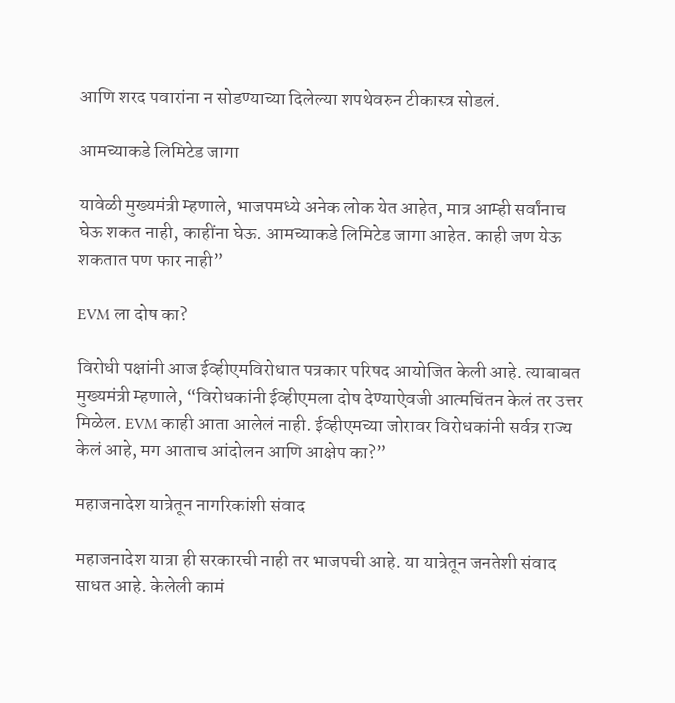आणि शरद पवारांना न सोडण्याच्या दिलेल्या शपथेवरुन टीकास्त्र सोडलं.

आमच्याकडे लिमिटेड जागा

यावेळी मुख्यमंत्री म्हणाले, भाजपमध्ये अनेक लोक येत आहेत, मात्र आम्ही सर्वांनाच घेऊ शकत नाही, काहींना घेऊ. आमच्याकडे लिमिटेड जागा आहेत. काही जण येऊ शकतात पण फार नाही”

EVM ला दोष का?

विरोधी पक्षांनी आज ईव्हीएमविरोधात पत्रकार परिषद आयोजित केली आहे. त्याबाबत मुख्यमंत्री म्हणाले, “विरोधकांनी ईव्हीएमला दोष देण्याऐवजी आत्मचिंतन केलं तर उत्तर मिळेल. EVM काही आता आलेलं नाही. ईव्हीएमच्या जोरावर विरोधकांनी सर्वत्र राज्य केलं आहे, मग आताच आंदोलन आणि आक्षेप का?”

महाजनादेश यात्रेतून नागरिकांशी संवाद

महाजनादेश यात्रा ही सरकारची नाही तर भाजपची आहे. या यात्रेतून जनतेशी संवाद साधत आहे. केलेली कामं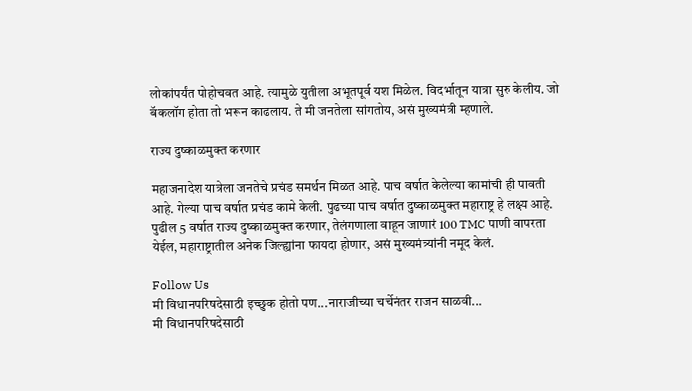लोकांपर्यंत पोहोचवत आहे. त्यामुळे युतीला अभूतपूर्व यश मिळेल. विदर्भातून यात्रा सुरु केलीय. जो बॅकलॉग होता तो भरून काढलाय. ते मी जनतेला सांगतोय, असं मुख्यमंत्री म्हणाले.

राज्य दुष्काळमुक्त करणार

महाजनादेश यात्रेला जनतेचे प्रचंड समर्थन मिळत आहे. पाच वर्षात केलेल्या कामांची ही पावती आहे. गेल्या पाच वर्षात प्रचंड कामे केली. पुढच्या पाच वर्षात दुष्काळमुक्त महाराष्ट्र हे लक्ष्य आहे. पुढील 5 वर्षात राज्य दुष्काळमुक्त करणार, तेलंगणाला वाहून जाणारं 100 TMC पाणी वापरता येईल, महाराष्ट्रातील अनेक जिल्ह्यांना फायदा होणार, असं मुख्यमंत्र्यांनी नमूद केलं.

Follow Us
मी विधानपरिषदेसाठी इच्छुक होतो पण...नाराजीच्या चर्चेनंतर राजन साळवी...
मी विधानपरिषदेसाठी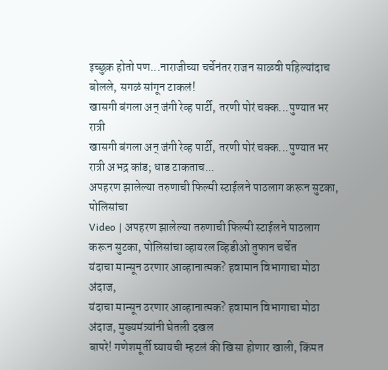इच्छुक होतो पण...नाराजीच्या चर्चेनंतर राजन साळवी पहिल्यांदाच बोलले, सगळं सांगून टाकलं!
खासगी बंगला अन् जंगी रेव्ह पार्टी, तरणी पोरं चक्क...पुण्यात भर रात्री
खासगी बंगला अन् जंगी रेव्ह पार्टी, तरणी पोरं चक्क...पुण्यात भर रात्री अभद्र कांड; धाड टाकताच...
अपहरण झालेल्या तरुणाची फिल्मी स्टाईलने पाठलाग करून सुटका, पोलिसांचा
Video | अपहरण झालेल्या तरुणाची फिल्मी स्टाईलने पाठलाग करून सुटका, पोलिसांचा व्हायरल व्हिडीओ तुफान चर्चेत
यंदाचा मान्सून ठरणार आव्हानात्मक? हवामान विभागाचा मोठा अंदाज,
यंदाचा मान्सून ठरणार आव्हानात्मक? हवामान विभागाचा मोठा अंदाज, मुख्यमंत्र्यांनी घेतली दखल
बापरे! गणेशमूर्ती घ्यायची म्हटलं की खिसा होणार खाली, किंमत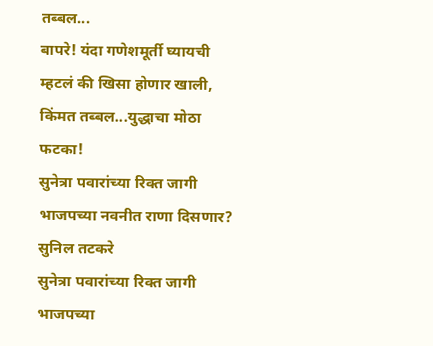तब्बल...
बापरे! यंदा गणेशमूर्ती घ्यायची म्हटलं की खिसा होणार खाली, किंमत तब्बल...युद्धाचा मोठा फटका!
सुनेत्रा पवारांच्या रिक्त जागी भाजपच्या नवनीत राणा दिसणार? सुनिल तटकरे
सुनेत्रा पवारांच्या रिक्त जागी भाजपच्या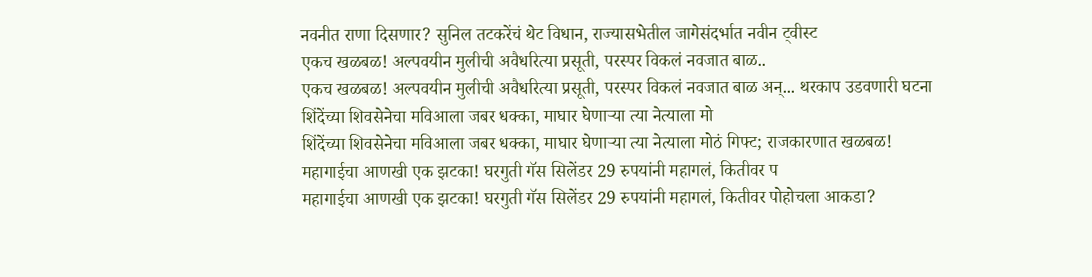नवनीत राणा दिसणार? सुनिल तटकरेंचं थेट विधान, राज्यासभेतील जागेसंदर्भात नवीन ट्वीस्ट
एकच खळबळ! अल्पवयीन मुलीची अवैधरित्या प्रसूती, परस्पर विकलं नवजात बाळ..
एकच खळबळ! अल्पवयीन मुलीची अवैधरित्या प्रसूती, परस्पर विकलं नवजात बाळ अन्... थरकाप उडवणारी घटना
शिंदेंच्या शिवसेनेचा मविआला जबर धक्का, माघार घेणाऱ्या त्या नेत्याला मो
शिंदेंच्या शिवसेनेचा मविआला जबर धक्का, माघार घेणाऱ्या त्या नेत्याला मोठं गिफ्ट; राजकारणात खळबळ!
महागाईचा आणखी एक झटका! घरगुती गॅस सिलेंडर 29 रुपयांनी महागलं, कितीवर प
महागाईचा आणखी एक झटका! घरगुती गॅस सिलेंडर 29 रुपयांनी महागलं, कितीवर पोहोचला आकडा?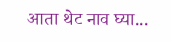आता थेट नाव घ्या...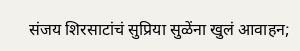संजय शिरसाटांचं सुप्रिया सुळेंना खुलं आवाहन;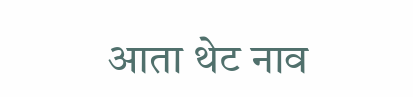आता थेट नाव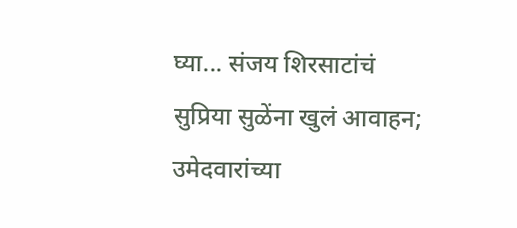घ्या... संजय शिरसाटांचं सुप्रिया सुळेंना खुलं आवाहन; उमेदवारांच्या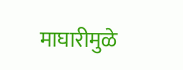माघारीमुळे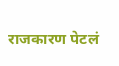राजकारण पेटलं